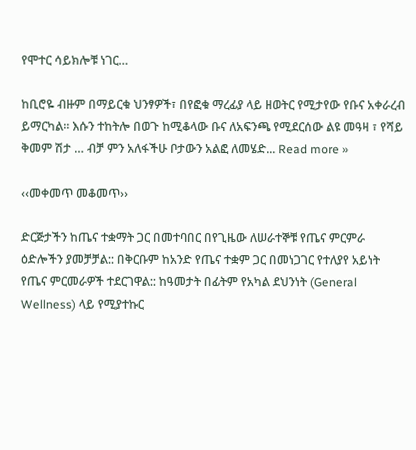የሞተር ሳይክሎቹ ነገር…

ከቢሮዬ ብዙም በማይርቁ ህንፃዎች፣ በየፎቁ ማረፊያ ላይ ዘወትር የሚታየው የቡና አቀራረብ ይማርካል። እሱን ተከትሎ በወጉ ከሚቆላው ቡና ለአፍንጫ የሚደርሰው ልዩ መዓዛ ፣ የሻይ ቅመም ሽታ … ብቻ ምን አለፋችሁ ቦታውን አልፎ ለመሄድ... Read more »

‹‹መቀመጥ መቆመጥ››

ድርጅታችን ከጤና ተቋማት ጋር በመተባበር በየጊዜው ለሠራተኞቹ የጤና ምርምራ ዕድሎችን ያመቻቻል:: በቅርቡም ከአንድ የጤና ተቋም ጋር በመነጋገር የተለያየ አይነት የጤና ምርመራዎች ተደርገዋል:: ከዓመታት በፊትም የአካል ደህንነት (General Wellness) ላይ የሚያተኩር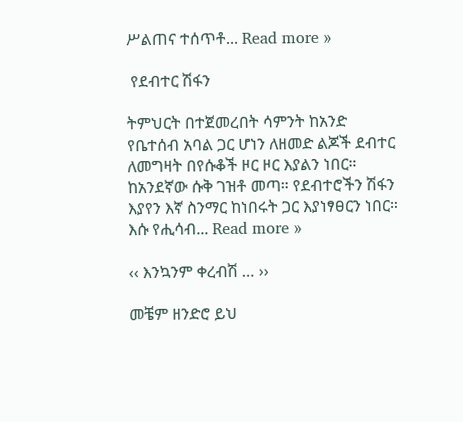ሥልጠና ተሰጥቶ... Read more »

 የደብተር ሽፋን

ትምህርት በተጀመረበት ሳምንት ከአንድ የቤተሰብ አባል ጋር ሆነን ለዘመድ ልጆች ደብተር ለመግዛት በየሱቆች ዞር ዞር እያልን ነበር። ከአንደኛው ሱቅ ገዝቶ መጣ። የደብተሮችን ሽፋን እያየን እኛ ስንማር ከነበሩት ጋር እያነፃፀርን ነበር። እሱ የሒሳብ... Read more »

‹‹ እንኳንም ቀረብሽ … ››

መቼም ዘንድሮ ይህ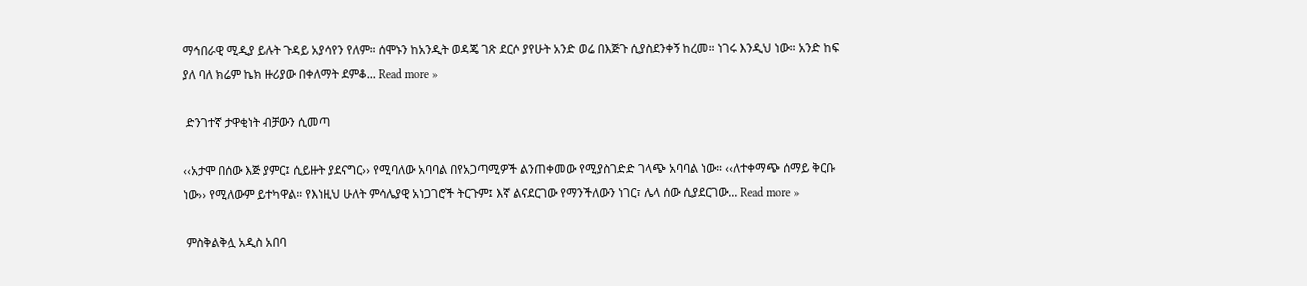ማኅበራዊ ሚዲያ ይሉት ጉዳይ አያሳየን የለም። ሰሞኑን ከአንዲት ወዳጄ ገጽ ደርሶ ያየሁት አንድ ወሬ በእጅጉ ሲያስደንቀኝ ከረመ። ነገሩ እንዲህ ነው። አንድ ከፍ ያለ ባለ ክሬም ኬክ ዙሪያው በቀለማት ደምቆ... Read more »

 ድንገተኛ ታዋቂነት ብቻውን ሲመጣ

‹‹አታሞ በሰው እጅ ያምር፤ ሲይዙት ያደናግር›› የሚባለው አባባል በየአጋጣሚዎች ልንጠቀመው የሚያስገድድ ገላጭ አባባል ነው። ‹‹ለተቀማጭ ሰማይ ቅርቡ ነው›› የሚለውም ይተካዋል። የእነዚህ ሁለት ምሳሌያዊ አነጋገሮች ትርጉም፤ እኛ ልናደርገው የማንችለውን ነገር፣ ሌላ ሰው ሲያደርገው... Read more »

 ምስቅልቅሏ አዲስ አበባ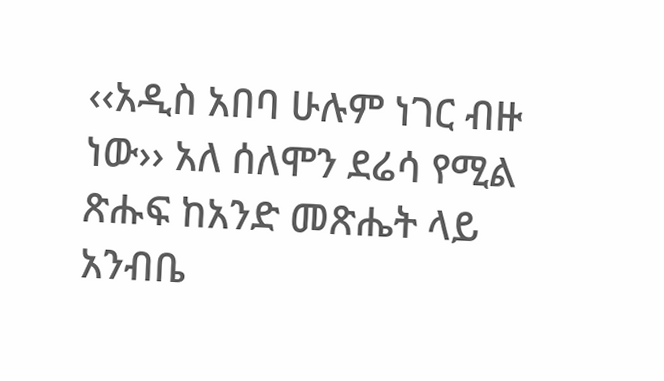‹‹አዲስ አበባ ሁሉም ነገር ብዙ ነው›› አለ ሰለሞን ደሬሳ የሚል ጽሑፍ ከአንድ መጽሔት ላይ አንብቤ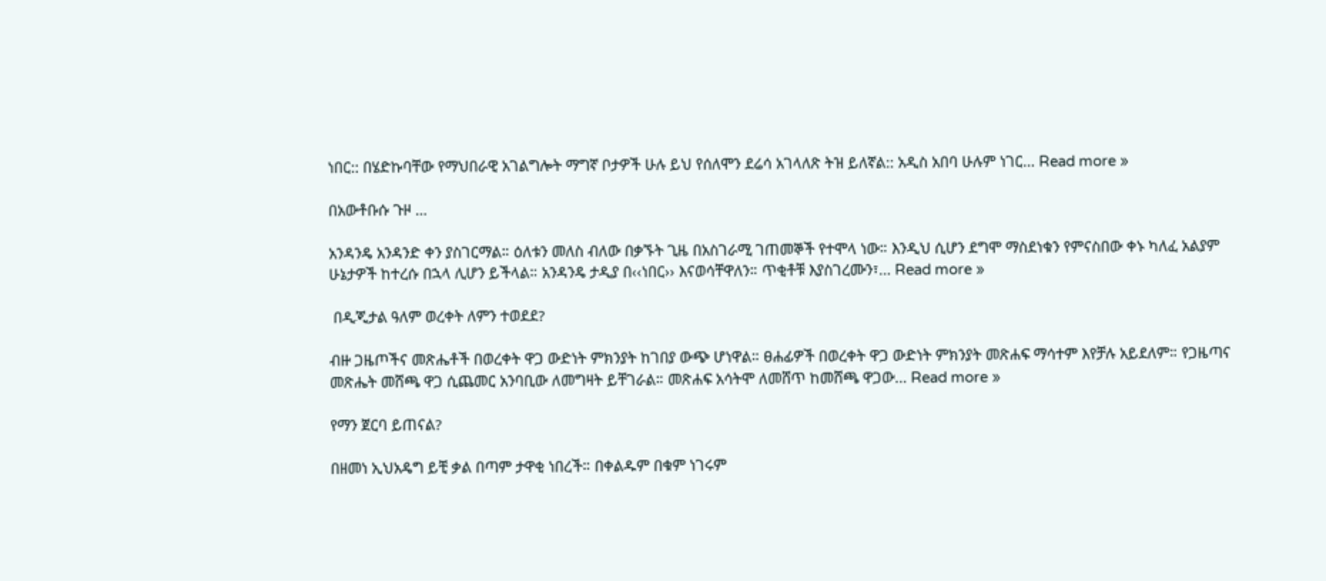ነበር:: በሄድኩባቸው የማህበራዊ አገልግሎት ማግኛ ቦታዎች ሁሉ ይህ የሰለሞን ደሬሳ አገላለጽ ትዝ ይለኛል:: አዲስ አበባ ሁሉም ነገር... Read more »

በአውቶቡሱ ጉዞ …

አንዳንዴ አንዳንድ ቀን ያስገርማል። ዕለቱን መለስ ብለው በቃኙት ጊዜ በአስገራሚ ገጠመኞች የተሞላ ነው። እንዲህ ሲሆን ደግሞ ማስደነቁን የምናስበው ቀኑ ካለፈ አልያም ሁኔታዎች ከተረሱ በኋላ ሊሆን ይችላል። አንዳንዴ ታዲያ በ‹‹ነበር›› እናወሳቸዋለን። ጥቂቶቹ እያስገረሙን፣... Read more »

 በዲጂታል ዓለም ወረቀት ለምን ተወደደ?

ብዙ ጋዜጦችና መጽሔቶች በወረቀት ዋጋ ውድነት ምክንያት ከገበያ ውጭ ሆነዋል። ፀሐፊዎች በወረቀት ዋጋ ውድነት ምክንያት መጽሐፍ ማሳተም እየቻሉ አይደለም። የጋዜጣና መጽሔት መሸጫ ዋጋ ሲጨመር አንባቢው ለመግዛት ይቸገራል። መጽሐፍ አሳትሞ ለመሸጥ ከመሸጫ ዋጋው... Read more »

የማን ጀርባ ይጠናል?

በዘመነ ኢህአዴግ ይቺ ቃል በጣም ታዋቂ ነበረች። በቀልዱም በቁም ነገሩም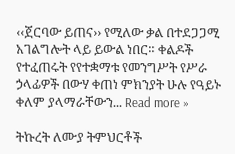‹‹ጀርባው ይጠና›› የሚለው ቃል በተደጋጋሚ አገልግሎት ላይ ይውል ነበር። ቀልዶች የተፈጠሩት የየተቋማቱ የመንግሥት የሥራ ኃላፊዎች በውሃ ቀጠነ ምክንያት ሁሉ የዓይኑ ቀለም ያላማራቸውን... Read more »

ትኩረት ለሙያ ትምህርቶች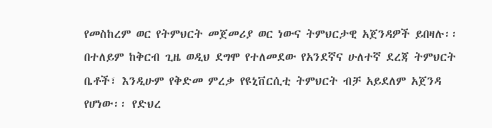የመስከረም ወር የትምህርት መጀመሪያ ወር ነውና ትምህርታዊ አጀንዳዎች ይበዛሉ፡፡ በተለይም ከቅርብ ጊዜ ወዲህ ደግሞ የተለመደው የአንደኛና ሁለተኛ ደረጃ ትምህርት ቤቶች፣ እንዲሁም የቅድመ ምረቃ የዩኒቨርሲቲ ትምህርት ብቻ አይደለም አጀንዳ የሆነው፡፡ የድህረ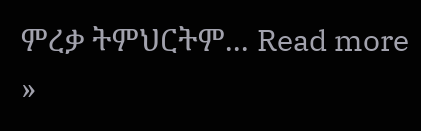ምረቃ ትምህርትም... Read more »